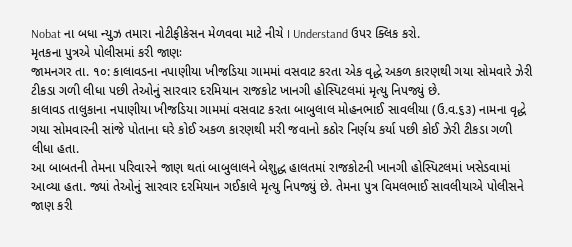Nobat ના બધા ન્યુઝ તમારા નોટીફીકેસન મેળવવા માટે નીચે I Understand ઉપર ક્લિક કરો.
મૃતકના પુત્રએ પોલીસમાં કરી જાણઃ
જામનગર તા. ૧૦: કાલાવડના નપાણીયા ખીજડિયા ગામમાં વસવાટ કરતા એક વૃદ્ધે અકળ કારણથી ગયા સોમવારે ઝેરી ટીકડા ગળી લીધા પછી તેઓનું સારવાર દરમિયાન રાજકોટ ખાનગી હોસ્પિટલમાં મૃત્યુ નિપજ્યું છે.
કાલાવડ તાલુકાના નપાણીયા ખીજડિયા ગામમાં વસવાટ કરતા બાબુલાલ મોહનભાઈ સાવલીયા (ઉ.વ.૬૩) નામના વૃદ્ધે ગયા સોમવારની સાંજે પોતાના ઘરે કોઈ અકળ કારણથી મરી જવાનો કઠોર નિર્ણય કર્યા પછી કોઈ ઝેરી ટીકડા ગળી લીધા હતા.
આ બાબતની તેમના પરિવારને જાણ થતાં બાબુલાલને બેશુદ્ધ હાલતમાં રાજકોટની ખાનગી હોસ્પિટલમાં ખસેડવામાં આવ્યા હતા. જ્યાં તેઓનું સારવાર દરમિયાન ગઈકાલે મૃત્યુ નિપજ્યું છે. તેમના પુત્ર વિમલભાઈ સાવલીયાએ પોલીસને જાણ કરી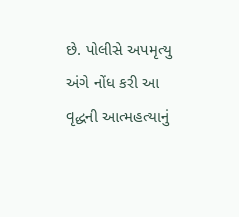છે. પોલીસે અપમૃત્યુ અંગે નોંધ કરી આ વૃદ્ધની આત્મહત્યાનું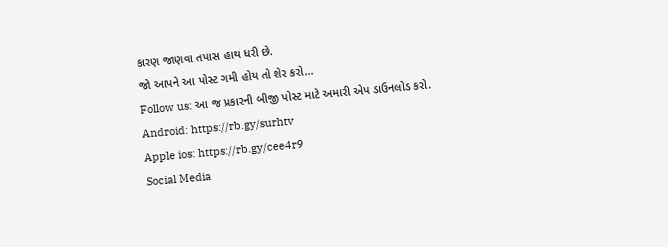કારણ જાણવા તપાસ હાથ ધરી છે.
જો આપને આ પોસ્ટ ગમી હોય તો શેર કરો...
Follow us: આ જ પ્રકારની બીજી પોસ્ટ માટે અમારી એપ ડાઉનલોડ કરો.
Android: https://rb.gy/surhtv
Apple ios: https://rb.gy/cee4r9
Social Media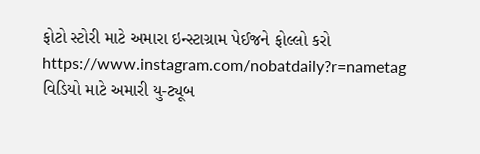ફોટો સ્ટોરી માટે અમારા ઇન્સ્ટાગ્રામ પેઈજને ફોલ્લો કરો
https://www.instagram.com/nobatdaily?r=nametag
વિડિયો માટે અમારી યુ-ટ્યૂબ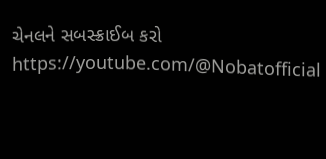ચેનલને સબસ્ક્રાઈબ કરો
https://youtube.com/@Nobatofficial